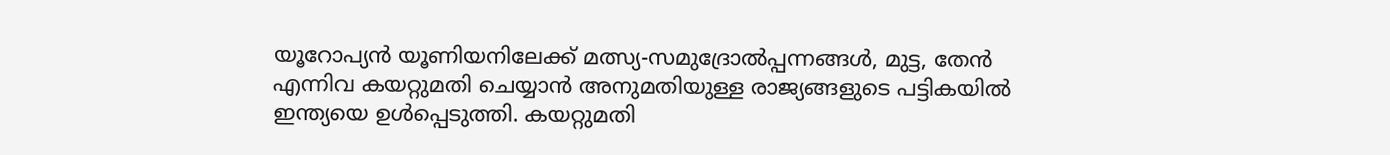യൂറോപ്യന്‍ യൂണിയനിലേക്ക് മത്സ്യ-സമുദ്രോല്‍പ്പന്നങ്ങള്‍, മുട്ട, തേന്‍ എന്നിവ കയറ്റുമതി ചെയ്യാന്‍ അനുമതിയുള്ള രാജ്യങ്ങളുടെ പട്ടികയില്‍ ഇന്ത്യയെ ഉള്‍പ്പെടുത്തി. കയറ്റുമതി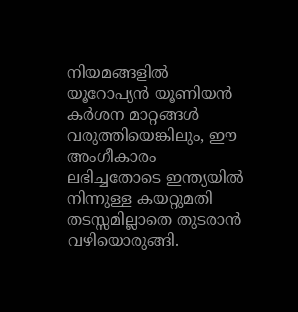നിയമങ്ങളില്‍ യൂറോപ്യന്‍ യൂണിയന്‍ കര്‍ശന മാറ്റങ്ങള്‍ വരുത്തിയെങ്കിലും, ഈ അംഗീകാരം ലഭിച്ചതോടെ ഇന്ത്യയില്‍ നിന്നുള്ള കയറ്റുമതി തടസ്സമില്ലാതെ തുടരാന്‍ വഴിയൊരുങ്ങി.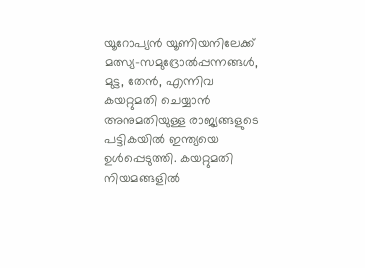യൂറോപ്യന്‍ യൂണിയനിലേക്ക് മത്സ്യ-സമുദ്രോല്‍പ്പന്നങ്ങള്‍, മുട്ട, തേന്‍, എന്നിവ കയറ്റുമതി ചെയ്യാന്‍ അനുമതിയുള്ള രാജ്യങ്ങളുടെ പട്ടികയില്‍ ഇന്ത്യയെ ഉള്‍പ്പെടുത്തി. കയറ്റുമതി നിയമങ്ങളില്‍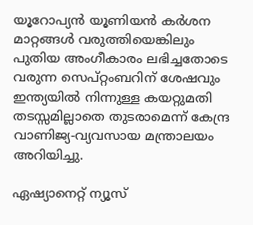യൂറോപ്യന്‍ യൂണിയന്‍ കര്‍ശന മാറ്റങ്ങള്‍ വരുത്തിയെങ്കിലും പുതിയ അംഗീകാരം ലഭിച്ചതോടെ വരുന്ന സെപ്റ്റംബറിന് ശേഷവും ഇന്ത്യയില്‍ നിന്നുള്ള കയറ്റുമതി തടസ്സമില്ലാതെ തുടരാമെന്ന് കേന്ദ്ര വാണിജ്യ-വ്യവസായ മന്ത്രാലയം അറിയിച്ചു.

ഏഷ്യാനെറ്റ് ന്യൂസ്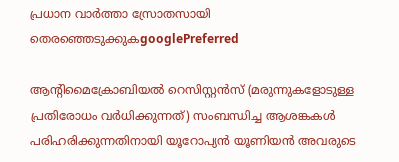പ്രധാന വാർത്താ സ്രോതസായി തെരഞ്ഞെടുക്കുകgooglePreferred

ആന്റിമൈക്രോബിയല്‍ റെസിസ്റ്റന്‍സ് (മരുന്നുകളോടുള്ള പ്രതിരോധം വര്‍ധിക്കുന്നത്) സംബന്ധിച്ച ആശങ്കകള്‍ പരിഹരിക്കുന്നതിനായി യൂറോപ്യന്‍ യൂണിയന്‍ അവരുടെ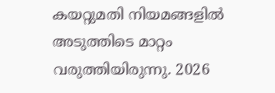കയറ്റുമതി നിയമങ്ങളില്‍ അടുത്തിടെ മാറ്റം വരുത്തിയിരുന്നു. 2026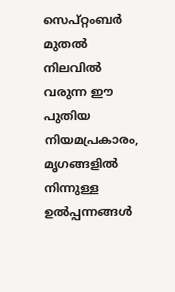സെപ്റ്റംബര്‍ മുതല്‍ നിലവില്‍ വരുന്ന ഈ പുതിയ നിയമപ്രകാരം, മൃഗങ്ങളില്‍ നിന്നുള്ള ഉല്‍പ്പന്നങ്ങള്‍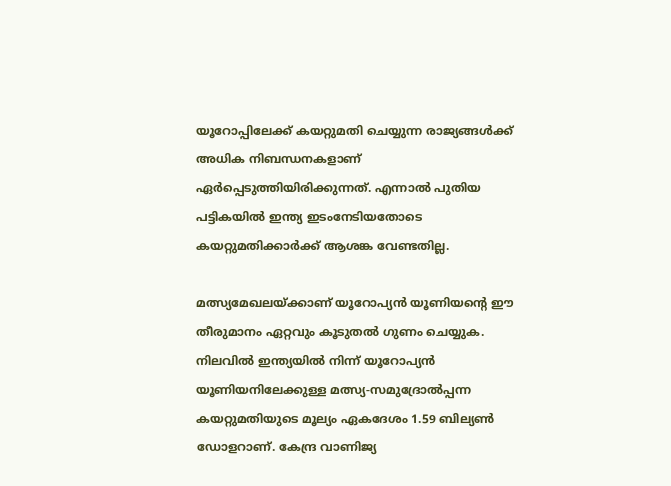യൂറോപ്പിലേക്ക് കയറ്റുമതി ചെയ്യുന്ന രാജ്യങ്ങള്‍ക്ക് അധിക നിബന്ധനകളാണ് ഏര്‍പ്പെടുത്തിയിരിക്കുന്നത്. എന്നാല്‍ പുതിയ പട്ടികയില്‍ ഇന്ത്യ ഇടംനേടിയതോടെ കയറ്റുമതിക്കാര്‍ക്ക് ആശങ്ക വേണ്ടതില്ല.

മത്സ്യമേഖലയ്ക്കാണ് യൂറോപ്യന്‍ യൂണിയന്റെ ഈ തീരുമാനം ഏറ്റവും കൂടുതല്‍ ഗുണം ചെയ്യുക. നിലവില്‍ ഇന്ത്യയില്‍ നിന്ന് യൂറോപ്യന്‍ യൂണിയനിലേക്കുള്ള മത്സ്യ-സമുദ്രോല്‍പ്പന്ന കയറ്റുമതിയുടെ മൂല്യം ഏകദേശം 1.59 ബില്യണ്‍ ഡോളറാണ്. കേന്ദ്ര വാണിജ്യ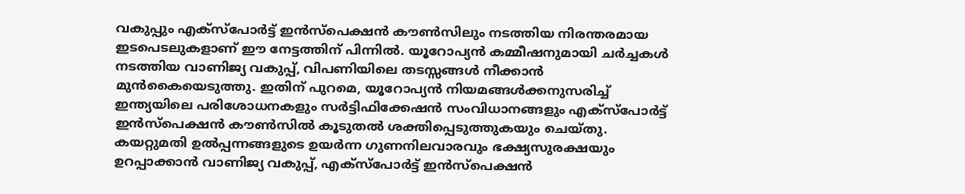വകുപ്പും എക്‌സ്‌പോര്‍ട്ട് ഇന്‍സ്‌പെക്ഷന്‍ കൗണ്‍സിലും നടത്തിയ നിരന്തരമായ ഇടപെടലുകളാണ് ഈ നേട്ടത്തിന് പിന്നില്‍. യൂറോപ്യന്‍ കമ്മീഷനുമായി ചര്‍ച്ചകള്‍ നടത്തിയ വാണിജ്യ വകുപ്പ്, വിപണിയിലെ തടസ്സങ്ങള്‍ നീക്കാന്‍ മുന്‍കൈയെടുത്തു. ഇതിന് പുറമെ, യൂറോപ്യന്‍ നിയമങ്ങള്‍ക്കനുസരിച്ച് ഇന്ത്യയിലെ പരിശോധനകളും സര്‍ട്ടിഫിക്കേഷന്‍ സംവിധാനങ്ങളും എക്‌സ്‌പോര്‍ട്ട് ഇന്‍സ്‌പെക്ഷന്‍ കൗണ്‍സില്‍ കൂടുതല്‍ ശക്തിപ്പെടുത്തുകയും ചെയ്തു. കയറ്റുമതി ഉല്‍പ്പന്നങ്ങളുടെ ഉയര്‍ന്ന ഗുണനിലവാരവും ഭക്ഷ്യസുരക്ഷയും ഉറപ്പാക്കാന്‍ വാണിജ്യ വകുപ്പ്, എക്‌സ്‌പോര്‍ട്ട് ഇന്‍സ്‌പെക്ഷന്‍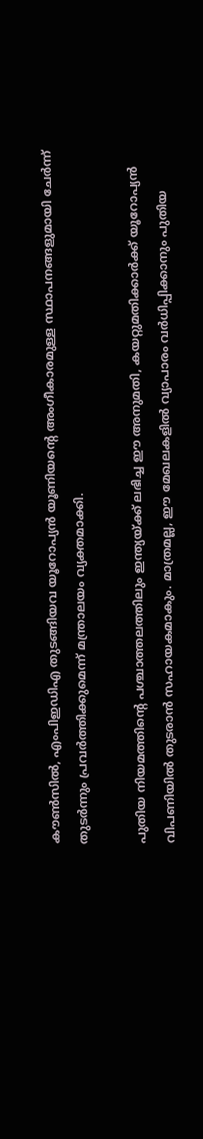കൗണ്‍സില്‍, എംപിഇഡിഎ തുടങ്ങിയവ യൂറോപ്യന്‍ യൂണിയന്റെ അംഗീകാരമുള്ള സ്ഥാപനങ്ങളുമായി ചേര്‍ന്ന് തുടര്‍ന്നും പ്രവര്‍ത്തിക്കുമെന്ന് മന്ത്രാലയം വ്യക്തമാക്കി.

പുതിയ നിയമത്തിന്റെ പശ്ചാത്തലത്തിലും ഇന്ത്യയ്ക്ക് ലഭിച്ച ഈ അനുമതി, കയറ്റുമതിക്കാര്‍ക്ക് യൂറോപ്യന്‍ വിപണിയില്‍ തുടരാന്‍ സഹായകമാകും. മാത്രമല്ല, ഈ മേഖലകളില്‍ വ്യാപാരം വര്‍ധിപ്പിക്കാനും പുതിയ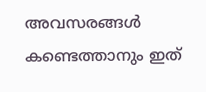അവസരങ്ങള്‍ കണ്ടെത്താനും ഇത്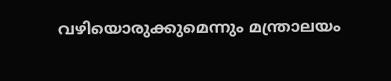വഴിയൊരുക്കുമെന്നും മന്ത്രാലയം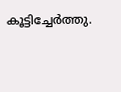കൂട്ടിച്ചേര്‍ത്തു.